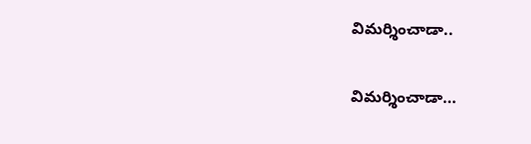విమర్శించాడా..

విమర్శించాడా…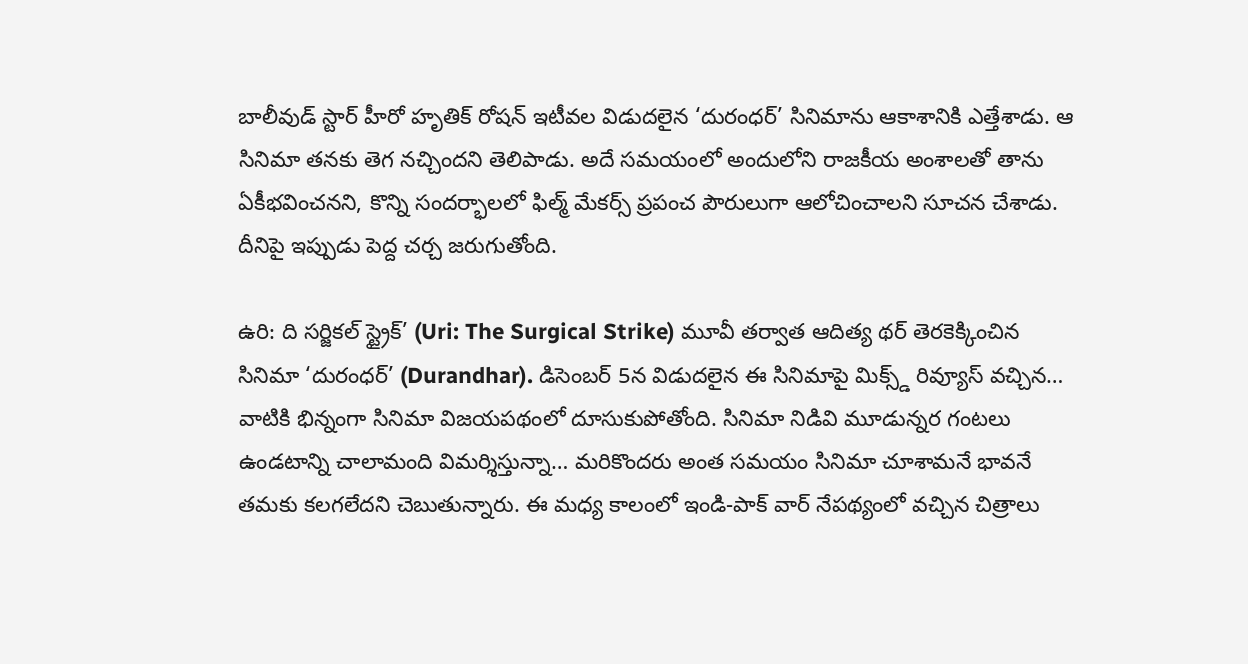బాలీవుడ్ స్టార్ హీరో హృతిక్ రోషన్ ఇటీవల విడుదలైన ‘దురంధర్’ సినిమాను ఆకాశానికి ఎత్తేశాడు. ఆ సినిమా తనకు తెగ నచ్చిందని తెలిపాడు. అదే సమయంలో అందులోని రాజకీయ అంశాలతో తాను ఏకీభవించనని, కొన్ని సందర్భాలలో ఫిల్మ్ మేకర్స్ ప్రపంచ పౌరులుగా ఆలోచించాలని సూచన చేశాడు. దీనిపై ఇప్పుడు పెద్ద చర్చ జరుగుతోంది.

ఉరి: ది సర్జికల్ స్ట్రైక్’ (Uri: The Surgical Strike) మూవీ తర్వాత ఆదిత్య థర్ తెరకెక్కించిన సినిమా ‘దురంధర్’ (Durandhar). డిసెంబర్ 5న విడుదలైన ఈ సినిమాపై మిక్స్డ్ రివ్యూస్ వచ్చిన… వాటికి భిన్నంగా సినిమా విజయపథంలో దూసుకుపోతోంది. సినిమా నిడివి మూడున్నర గంటలు ఉండటాన్ని చాలామంది విమర్శిస్తున్నా… మరికొందరు అంత సమయం సినిమా చూశామనే భావనే తమకు కలగలేదని చెబుతున్నారు. ఈ మధ్య కాలంలో ఇండి-పాక్ వార్ నేపథ్యంలో వచ్చిన చిత్రాలు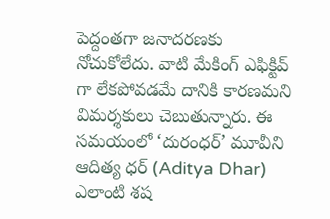పెద్దంతగా జనాదరణకు నోచుకోలేదు. వాటి మేకింగ్ ఎఫిక్టివ్ గా లేకపోవడమే దానికి కారణమని విమర్శకులు చెబుతున్నారు. ఈ సమయంలో ‘దురంధర్’ మూవీని ఆదిత్య ధర్ (Aditya Dhar) ఎలాంటి శష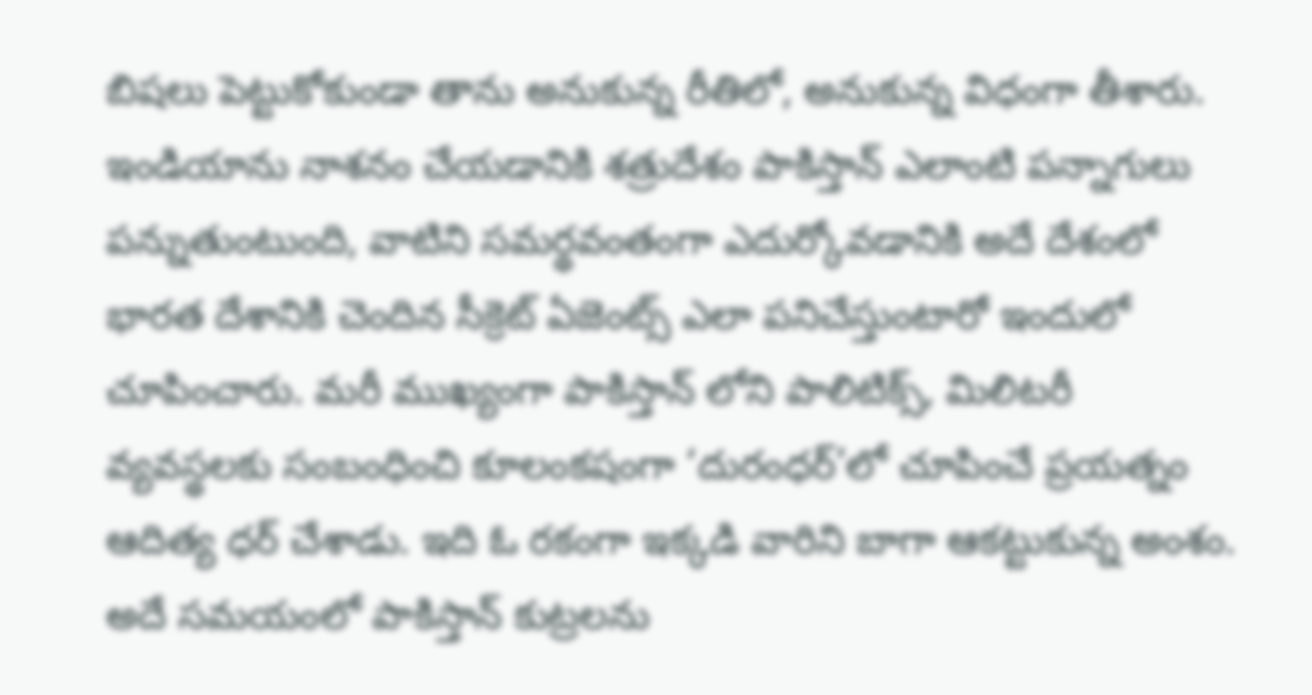బిషలు పెట్టుకోకుండా తాను అనుకున్న రీతిలో, అనుకున్న విధంగా తీశారు. ఇండియాను నాశనం చేయడానికి శత్రుదేశం పాకిస్తాన్ ఎలాంటి పన్నాగులు పన్నుతుంటుంది, వాటిని సమర్థవంతంగా ఎదుర్కోవడానికి అదే దేశంలో భారత దేశానికి చెందిన సీక్రెట్ ఏజెంట్స్ ఎలా పనిచేస్తుంటారో ఇందులో చూపించారు. మరీ ముఖ్యంగా పాకిస్తాన్ లోని పాలిటిక్స్, మిలిటరీ వ్యవస్థలకు సంబంధించి కూలంకషంగా ‘దురంధర్’లో చూపించే ప్రయత్నం ఆదిత్య ధర్ చేశాడు. ఇది ఓ రకంగా ఇక్కడి వారిని బాగా ఆకట్టుకున్న అంశం. అదే సమయంలో పాకిస్తాన్ కుట్రలను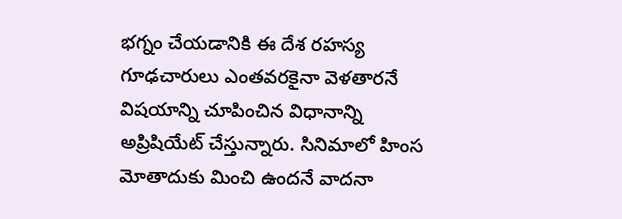భగ్నం చేయడానికి ఈ దేశ రహస్య గూఢచారులు ఎంతవరకైనా వెళతారనే విషయాన్ని చూపించిన విధానాన్ని అప్రిషియేట్ చేస్తున్నారు. సినిమాలో హింస మోతాదుకు మించి ఉందనే వాదనా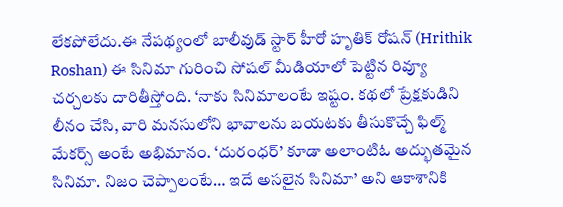లేకపోలేదు.ఈ నేపథ్యంలో బాలీవుడ్ స్టార్ హీరో హృతిక్ రోషన్ (Hrithik Roshan) ఈ సినిమా గురించి సోషల్ మీడియాలో పెట్టిన రివ్యూ చర్చలకు దారితీస్తోంది. ‘నాకు సినిమాలంటే ఇష్టం. కథలో ప్రేక్షకుడిని లీనం చేసి, వారి మనసులోని భావాలను బయటకు తీసుకొచ్చే ఫిల్మ్ మేకర్స్ అంటే అభిమానం. ‘దురంధర్’ కూడా అలాంటిఓ అద్భుతమైన సినిమా. నిజం చెప్పాలంటే… ఇదే అసలైన సినిమా’ అని ఆకాశానికి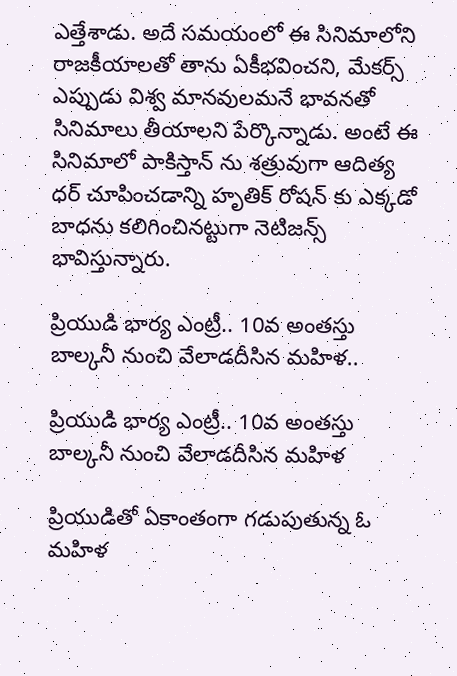ఎత్తేశాడు. అదే సమయంలో ఈ సినిమాలోని రాజకీయాలతో తాను ఏకీభవించని, మేకర్స్ ఎప్పుడు విశ్వ మానవులమనే భావనతో సినిమాలు తీయాలని పేర్కొన్నాడు. అంటే ఈ సినిమాలో పాకిస్తాన్ ను శత్రువుగా ఆదిత్య ధర్ చూపించడాన్ని హృతిక్ రోషన్ కు ఎక్కడో బాధను కలిగించినట్టుగా నెటిజన్స్ భావిస్తున్నారు.

ప్రియుడి భార్య ఎంట్రీ.. 10వ అంతస్తు బాల్కనీ నుంచి వేలాడదీసిన మహిళ..

ప్రియుడి భార్య ఎంట్రీ.. 10వ అంతస్తు బాల్కనీ నుంచి వేలాడదీసిన మహిళ

ప్రియుడితో ఏకాంతంగా గడుపుతున్న ఓ మహిళ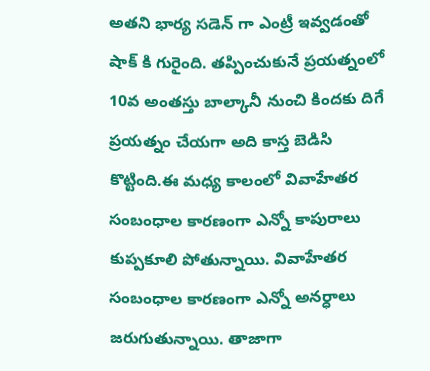అతని భార్య సడెన్ గా ఎంట్రీ ఇవ్వడంతో షాక్ కి గురైంది. తప్పించుకునే ప్రయత్నంలో 10వ అంతస్తు బాల్కానీ నుంచి కిందకు దిగే ప్రయత్నం చేయగా అది కాస్త బెడిసి కొట్టింది.ఈ మధ్య కాలంలో వివాహేతర సంబంధాల కారణంగా ఎన్నో కాపురాలు కుప్పకూలి పోతున్నాయి. వివాహేతర సంబంధాల కారణంగా ఎన్నో అనర్ధాలు జరుగుతున్నాయి. తాజాగా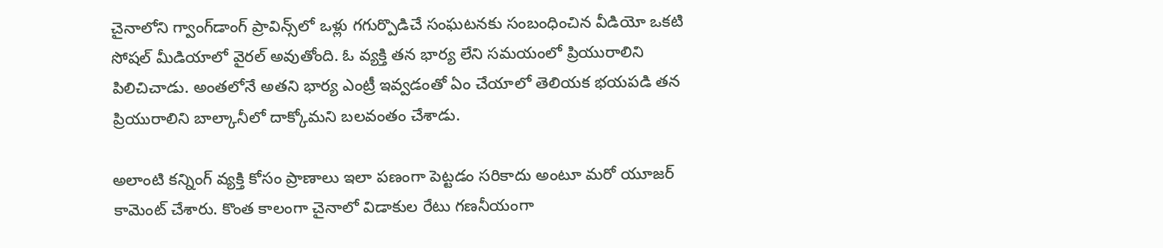చైనాలోని గ్వాంగ్‌డాంగ్ ప్రావిన్స్‌లో ఒళ్లు గగుర్పొడిచే సంఘటనకు సంబంధించిన వీడియో ఒకటి సోషల్ మీడియాలో వైరల్ అవుతోంది. ఓ వ్యక్తి తన భార్య లేని సమయంలో ప్రియురాలిని పిలిచిచాడు. అంతలోనే అతని భార్య ఎంట్రీ ఇవ్వడంతో ఏం చేయాలో తెలియక భయపడి తన ప్రియురాలిని బాల్కానీలో దాక్కోమని బలవంతం చేశాడు.

అలాంటి కన్నింగ్ వ్యక్తి కోసం ప్రాణాలు ఇలా పణంగా పెట్టడం సరికాదు అంటూ మరో యూజర్ కామెంట్ చేశారు. కొంత కాలంగా చైనాలో విడాకుల రేటు గణనీయంగా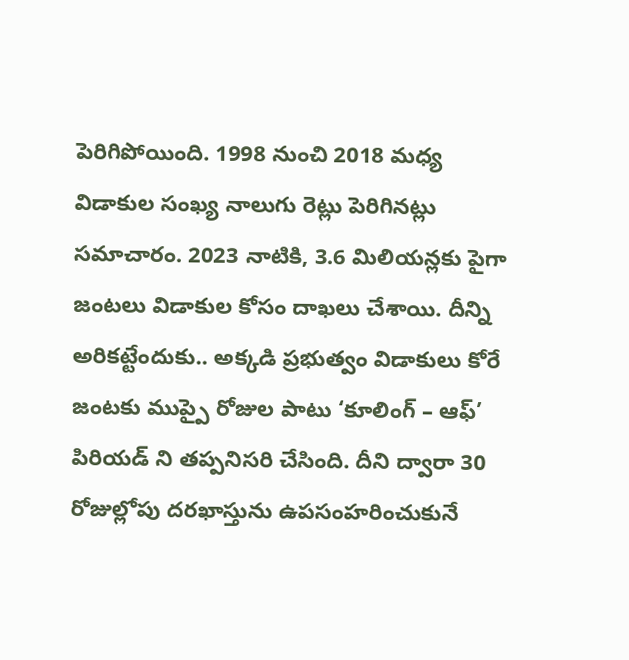పెరిగిపోయింది. 1998 నుంచి 2018 మధ్య విడాకుల సంఖ్య నాలుగు రెట్లు పెరిగినట్లు సమాచారం. 2023 నాటికి, 3.6 మిలియన్లకు పైగా జంటలు విడాకుల కోసం దాఖలు చేశాయి. దీన్ని అరికట్టేందుకు.. అక్కడి ప్రభుత్వం విడాకులు కోరే జంటకు ముప్పై రోజుల పాటు ‘కూలింగ్ – ఆఫ్’ పిరియడ్ ని తప్పనిసరి చేసింది. దీని ద్వారా 30 రోజుల్లోపు దరఖాస్తును ఉపసంహరించుకునే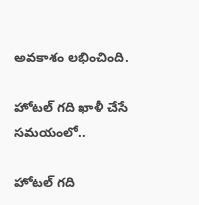అవకాశం లభించింది.

హోటల్ గది ఖాళీ చేసే సమయంలో..

హోటల్ గది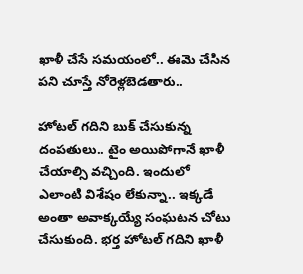ఖాళీ చేసే సమయంలో.. ఈమె చేసిన పని చూస్తే నోరెళ్లబెడతారు..

హోటల్ గదిని బుక్ చేసుకున్న దంపతులు.. టైం అయిపోగానే ఖాళీ చేయాల్సి వచ్చింది. ఇందులో ఎలాంటి విశేషం లేకున్నా.. ఇక్కడే అంతా అవాక్కయ్యే సంఘటన చోటు చేసుకుంది. భర్త హోటల్ గదిని ఖాళీ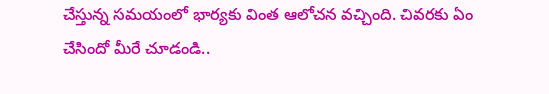చేస్తున్న సమయంలో భార్యకు వింత ఆలోచన వచ్చింది. చివరకు ఏం చేసిందో మీరే చూడండి..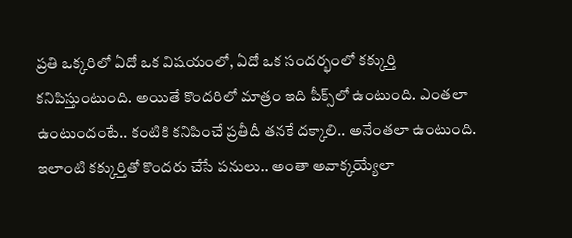ప్రతి ఒక్కరిలో ఏదో ఒక విషయంలో, ఏదో ఒక సందర్భంలో కక్కుర్తి కనిపిస్తుంటుంది. అయితే కొందరిలో మాత్రం ఇది పీక్స్‌లో ఉంటుంది. ఎంతలా ఉంటుందంటే.. కంటికి కనిపించే ప్రతీదీ తనకే దక్కాలి.. అనేంతలా ఉంటుంది. ఇలాంటి కక్కుర్తితో కొందరు చేసే పనులు.. అంతా అవాక్కయ్యేలా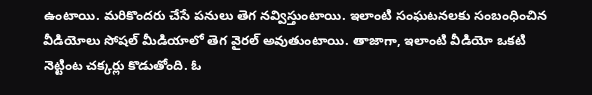ఉంటాయి. మరికొందరు చేసే పనులు తెగ నవ్విస్తుంటాయి. ఇలాంటి సంఘటనలకు సంబంధించిన వీడియోలు సోషల్ మీడియాలో తెగ వైరల్ అవుతుంటాయి. తాజాగా, ఇలాంటి వీడియో ఒకటి నెట్టింట చక్కర్లు కొడుతోంది. ఓ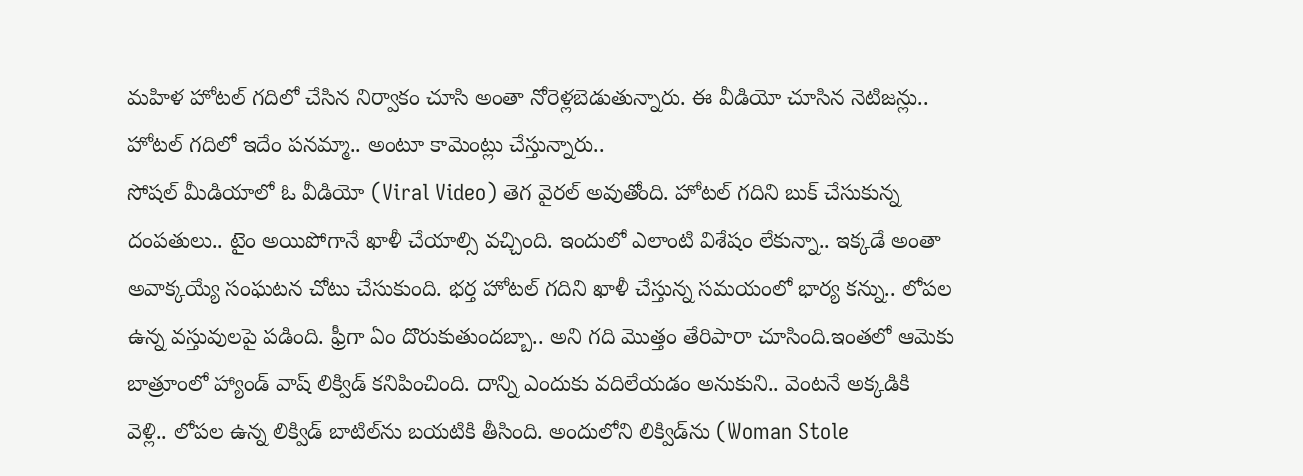మహిళ హోటల్ గదిలో చేసిన నిర్వాకం చూసి అంతా నోరెళ్లబెడుతున్నారు. ఈ వీడియో చూసిన నెటిజన్లు.. హోటల్ గదిలో ఇదేం పనమ్మా.. అంటూ కామెంట్లు చేస్తున్నారు..
సోషల్ మీడియాలో ఓ వీడియో (Viral Video) తెగ వైరల్ అవుతోంది. హోటల్ గదిని బుక్ చేసుకున్న దంపతులు.. టైం అయిపోగానే ఖాళీ చేయాల్సి వచ్చింది. ఇందులో ఎలాంటి విశేషం లేకున్నా.. ఇక్కడే అంతా అవాక్కయ్యే సంఘటన చోటు చేసుకుంది. భర్త హోటల్ గదిని ఖాళీ చేస్తున్న సమయంలో భార్య కన్ను.. లోపల ఉన్న వస్తువులపై పడింది. ఫ్రీగా ఏం దొరుకుతుందబ్బా.. అని గది మొత్తం తేరిపారా చూసింది.ఇంతలో ఆమెకు బాత్రూంలో హ్యాండ్ వాష్ లిక్విడ్ కనిపించింది. దాన్ని ఎందుకు వదిలేయడం అనుకుని.. వెంటనే అక్కడికి వెళ్లి.. లోపల ఉన్న లిక్విడ్ బాటిల్‌ను బయటికి తీసింది. అందులోని లిక్విడ్‌ను (Woman Stole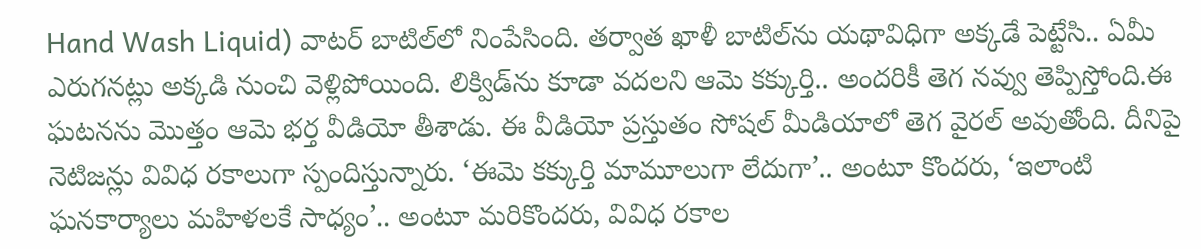Hand Wash Liquid) వాటర్ బాటిల్‌లో నింపేసింది. తర్వాత ఖాళీ బాటిల్‌ను యథావిధిగా అక్కడే పెట్టేసి.. ఏమీ ఎరుగనట్లు అక్కడి నుంచి వెళ్లిపోయింది. లిక్విడ్‌ను కూడా వదలని ఆమె కక్కుర్తి.. అందరికీ తెగ నవ్వు తెప్పిస్తోంది.ఈ ఘటనను మొత్తం ఆమె భర్త వీడియో తీశాడు. ఈ వీడియో ప్రస్తుతం సోషల్ మీడియాలో తెగ వైరల్ అవుతోంది. దీనిపై నెటిజన్లు వివిధ రకాలుగా స్పందిస్తున్నారు. ‘ఈమె కక్కుర్తి మామూలుగా లేదుగా’.. అంటూ కొందరు, ‘ఇలాంటి ఘనకార్యాలు మహిళలకే సాధ్యం’.. అంటూ మరికొందరు, వివిధ రకాల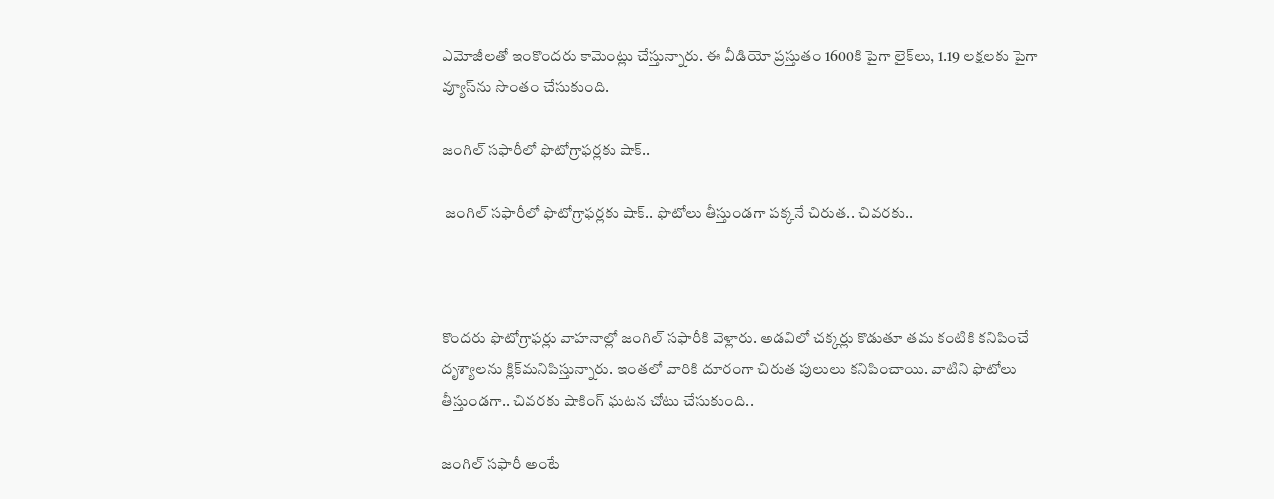ఎమోజీలతో ఇంకొందరు కామెంట్లు చేస్తున్నారు. ఈ వీడియో ప్రస్తుతం 1600కి పైగా లైక్‌లు, 1.19 లక్షలకు పైగా వ్యూస్‌ను సొంతం చేసుకుంది.

జంగిల్ సఫారీలో ఫొటోగ్రాఫర్లకు షాక్..

 జంగిల్ సఫారీలో ఫొటోగ్రాఫర్లకు షాక్.. ఫొటోలు తీస్తుండగా పక్కనే చిరుత.. చివరకు..



కొందరు ఫొటోగ్రాఫర్లు వాహనాల్లో జంగిల్ సఫారీకి వెళ్లారు. అడవిలో చక్కర్లు కొడుతూ తమ కంటికి కనిపించే దృశ్యాలను క్లిక్‌మనిపిస్తున్నారు. ఇంతలో వారికి దూరంగా చిరుత పులులు కనిపించాయి. వాటిని ఫొటోలు తీస్తుండగా.. చివరకు షాకింగ్ ఘటన చోటు చేసుకుంది..

జంగిల్ సఫారీ అంటే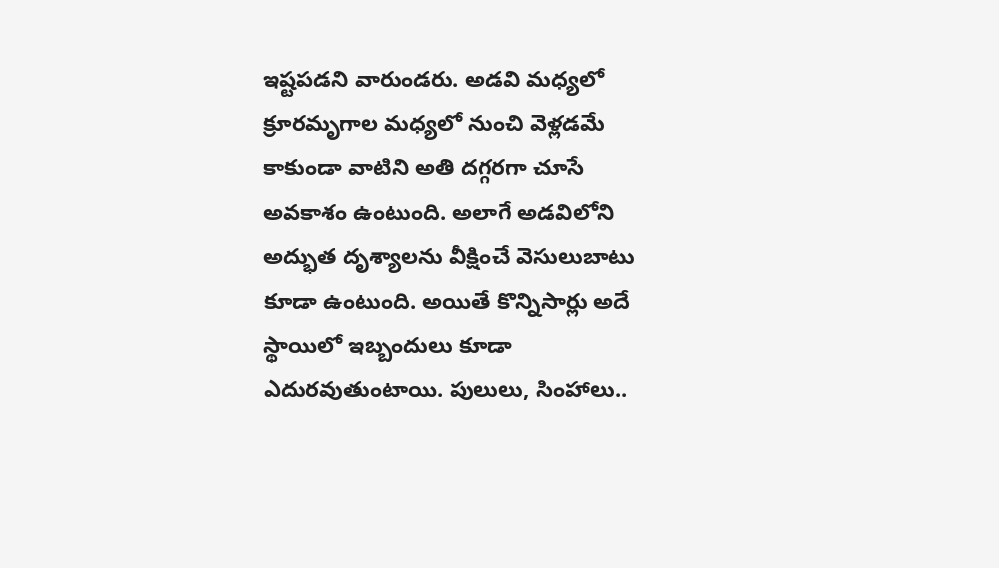ఇష్టపడని వారుండరు. అడవి మధ్యలో క్రూరమృగాల మధ్యలో నుంచి వెళ్లడమే కాకుండా వాటిని అతి దగ్గరగా చూసే అవకాశం ఉంటుంది. అలాగే అడవిలోని అద్భుత దృశ్యాలను వీక్షించే వెసులుబాటు కూడా ఉంటుంది. అయితే కొన్నిసార్లు అదే స్థాయిలో ఇబ్బందులు కూడా ఎదురవుతుంటాయి. పులులు, సింహాలు..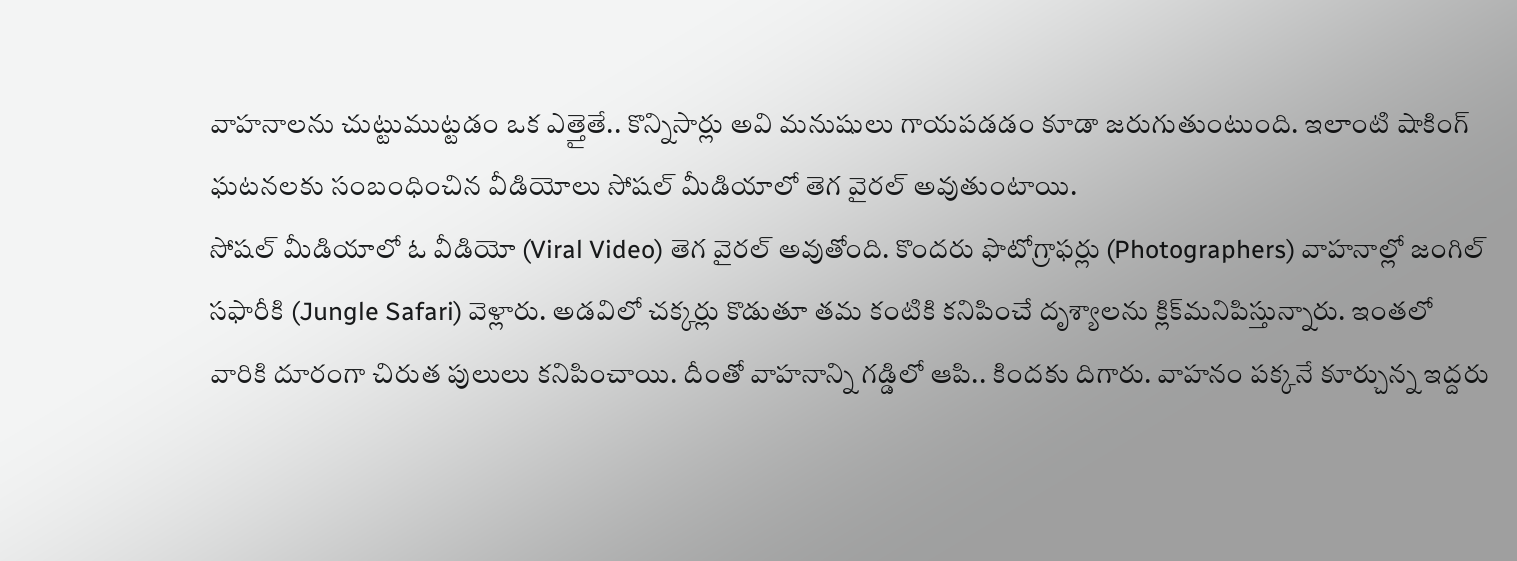వాహనాలను చుట్టుముట్టడం ఒక ఎత్తైతే.. కొన్నిసార్లు అవి మనుషులు గాయపడడం కూడా జరుగుతుంటుంది. ఇలాంటి షాకింగ్ ఘటనలకు సంబంధించిన వీడియోలు సోషల్ మీడియాలో తెగ వైరల్ అవుతుంటాయి.
సోషల్ మీడియాలో ఓ వీడియో (Viral Video) తెగ వైరల్ అవుతోంది. కొందరు ఫొటోగ్రాఫర్లు (Photographers) వాహనాల్లో జంగిల్ సఫారీకి (Jungle Safari) వెళ్లారు. అడవిలో చక్కర్లు కొడుతూ తమ కంటికి కనిపించే దృశ్యాలను క్లిక్‌మనిపిస్తున్నారు. ఇంతలో వారికి దూరంగా చిరుత పులులు కనిపించాయి. దీంతో వాహనాన్ని గడ్డిలో ఆపి.. కిందకు దిగారు. వాహనం పక్కనే కూర్చున్న ఇద్దరు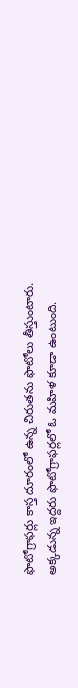ఫొటోగ్రాఫర్లు కాస్త దూరంలో ఉన్న చిరుతను ఫొటోలు తీస్తుంటారు.
అక్కడున్న ఇద్దరు ఫొటోగ్రాఫర్లలో ఓ మహిళ కూడా ఉంటుంది.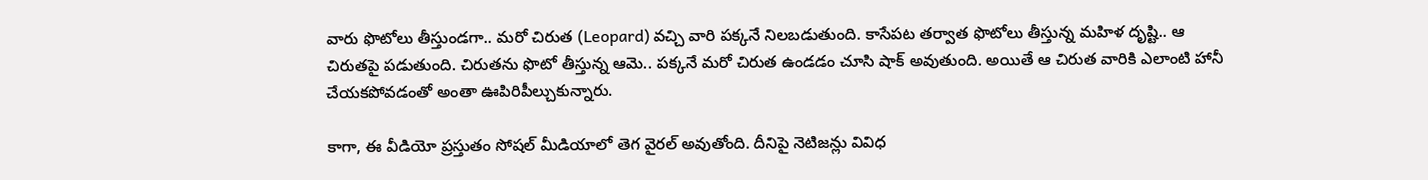వారు ఫొటోలు తీస్తుండగా.. మరో చిరుత (Leopard) వచ్చి వారి పక్కనే నిలబడుతుంది. కాసేపట తర్వాత ఫొటోలు తీస్తున్న మహిళ దృష్టి.. ఆ చిరుతపై పడుతుంది. చిరుతను ఫొటో తీస్తున్న ఆమె.. పక్కనే మరో చిరుత ఉండడం చూసి షాక్ అవుతుంది. అయితే ఆ చిరుత వారికి ఎలాంటి హానీ చేయకపోవడంతో అంతా ఊపిరిపీల్చుకున్నారు.

కాగా, ఈ వీడియో ప్రస్తుతం సోషల్ మీడియాలో తెగ వైరల్ అవుతోంది. దీనిపై నెటిజన్లు వివిధ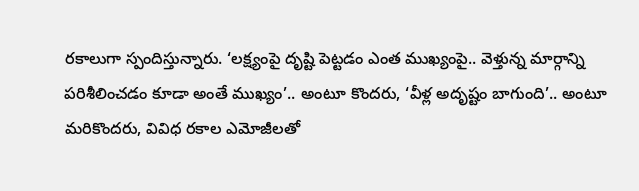రకాలుగా స్పందిస్తున్నారు. ‘లక్ష్యంపై దృష్టి పెట్టడం ఎంత ముఖ్యంపై.. వెళ్తున్న మార్గాన్ని పరిశీలించడం కూడా అంతే ముఖ్యం’.. అంటూ కొందరు, ‘వీళ్ల అదృష్టం బాగుంది’.. అంటూ మరికొందరు, వివిధ రకాల ఎమోజీలతో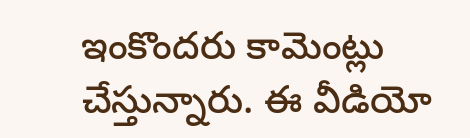ఇంకొందరు కామెంట్లు చేస్తున్నారు. ఈ వీడియో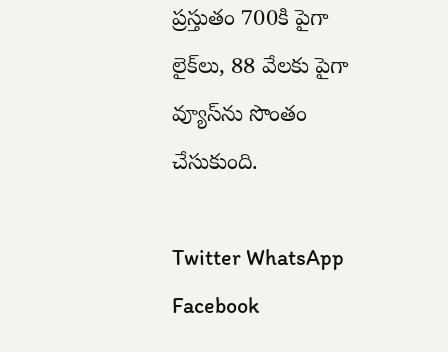ప్రస్తుతం 700కి పైగా లైక్‌లు, 88 వేలకు పైగా వ్యూస్‌ను సొంతం చేసుకుంది.

Twitter WhatsApp Facebook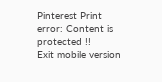Pinterest Print
error: Content is protected !!
Exit mobile version